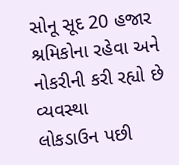સોનૂ સૂદ 20 હજાર શ્રમિકોના રહેવા અને નોકરીની કરી રહ્યો છે વ્યવસ્થા
લોકડાઉન પછી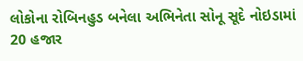લોકોના રોબિનહુડ બનેલા અભિનેતા સોનૂ સૂદે નોઇડામાં 20 હજાર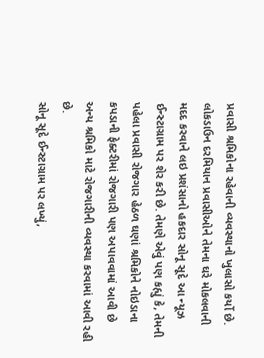પ્રવાસી શ્રમિકોના રહેવાની વ્યવસ્થાનો ખુલાસો કર્યો છે. લોકડાઉન દરમિયાન પ્રવાસીઓને તેમના ઘરે મોકલવાની મદદ કરવાને લઇ પ્રશંસાનો હકદાર સોનૂ સૂદે આ ન્યૂઝ ઈન્સ્ટાગ્રામ પર શેર કરી છે. તેમણે એવું પણ કહ્યું કે, તેમની પહેલા પ્રવાસી રોજગાર હેઠળ ઘણાં શ્રમિકોને નોઇડાના કપડાની ફેક્ટરીમાં રોજગારી પણ અપાવવામાં આવી છે અન્ય શ્રમિકો માટે રોજગારીની વ્યવસ્થા કરવામાં આવી રહી છે.
સોનૂ સૂદે ઈન્સ્ટાગ્રામ પર લખ્યું,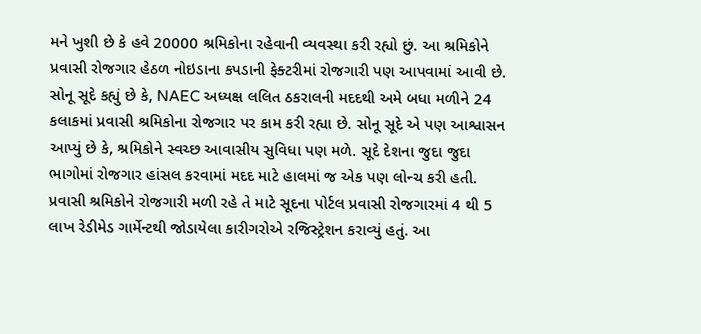મને ખુશી છે કે હવે 20000 શ્રમિકોના રહેવાની વ્યવસ્થા કરી રહ્યો છું. આ શ્રમિકોને પ્રવાસી રોજગાર હેઠળ નોઇડાના કપડાની ફેક્ટરીમાં રોજગારી પણ આપવામાં આવી છે. સોનૂ સૂદે કહ્યું છે કે, NAEC અધ્યક્ષ લલિત ઠકરાલની મદદથી અમે બધા મળીને 24 કલાકમાં પ્રવાસી શ્રમિકોના રોજગાર પર કામ કરી રહ્યા છે. સોનૂ સૂદે એ પણ આશ્વાસન આપ્યું છે કે, શ્રમિકોને સ્વચ્છ આવાસીય સુવિધા પણ મળે. સૂદે દેશના જુદા જુદા ભાગોમાં રોજગાર હાંસલ કરવામાં મદદ માટે હાલમાં જ એક પણ લોન્ચ કરી હતી.
પ્રવાસી શ્રમિકોને રોજગારી મળી રહે તે માટે સૂદના પોર્ટલ પ્રવાસી રોજગારમાં 4 થી 5 લાખ રેડીમેડ ગાર્મેન્ટથી જોડાયેલા કારીગરોએ રજિસ્ટ્રેશન કરાવ્યું હતું. આ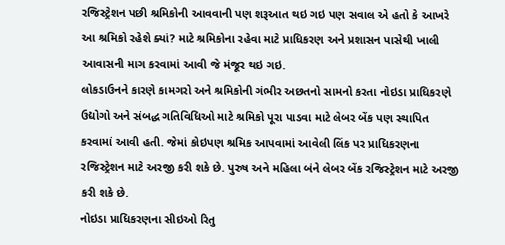રજિસ્ટ્રેશન પછી શ્રમિકોની આવવાની પણ શરૂઆત થઇ ગઇ પણ સવાલ એ હતો કે આખરે આ શ્રમિકો રહેશે ક્યાં? માટે શ્રમિકોના રહેવા માટે પ્રાધિકરણ અને પ્રશાસન પાસેથી ખાલી આવાસની માગ કરવામાં આવી જે મંજૂર થઇ ગઇ.
લોકડાઉનને કારણે કામગરો અને શ્રમિકોની ગંભીર અછતનો સામનો કરતા નોઇડા પ્રાધિકરણે ઉદ્યોગો અને સંબદ્ધ ગતિવિધિઓ માટે શ્રમિકો પૂરા પાડવા માટે લેબર બેંક પણ સ્થાપિત કરવામાં આવી હતી. જેમાં કોઇપણ શ્રમિક આપવામાં આવેલી લિંક પર પ્રાધિકરણના રજિસ્ટ્રેશન માટે અરજી કરી શકે છે. પુરુષ અને મહિલા બંને લેબર બેંક રજિસ્ટ્રેશન માટે અરજી કરી શકે છે.
નોઇડા પ્રાધિકરણના સીઇઓ રિતુ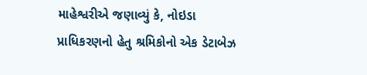માહેશ્વરીએ જણાવ્યું કે, નોઇડા પ્રાધિકરણનો હેતુ શ્રમિકોનો એક ડેટાબેઝ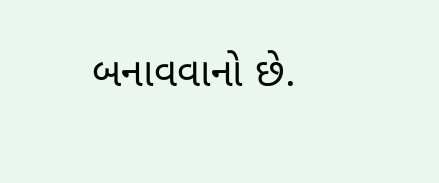બનાવવાનો છે.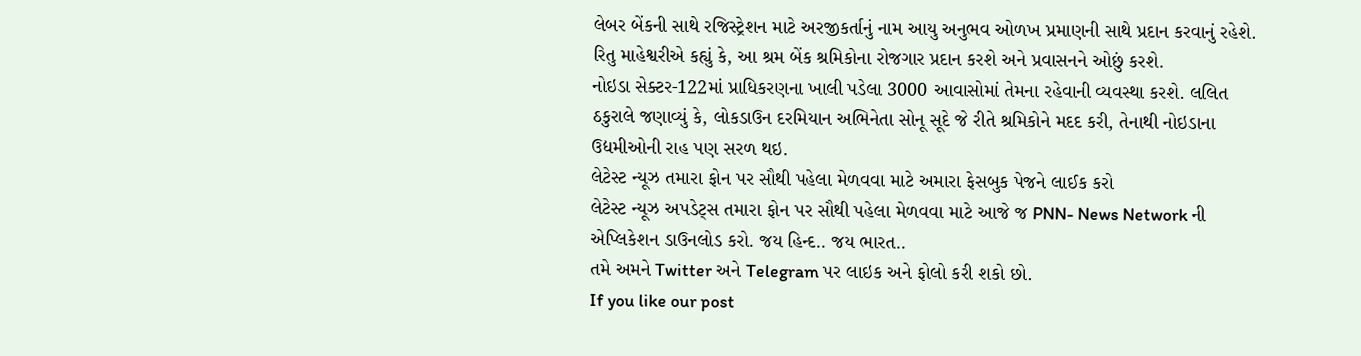લેબર બેંકની સાથે રજિસ્ટ્રેશન માટે અરજીકર્તાનું નામ આયુ અનુભવ ઓળખ પ્રમાણની સાથે પ્રદાન કરવાનું રહેશે. રિતુ માહેશ્વરીએ કહ્યું કે, આ શ્રમ બેંક શ્રમિકોના રોજગાર પ્રદાન કરશે અને પ્રવાસનને ઓછું કરશે.
નોઇડા સેક્ટર-122માં પ્રાધિકરણના ખાલી પડેલા 3000 આવાસોમાં તેમના રહેવાની વ્યવસ્થા કરશે. લલિત ઠકુરાલે જણાવ્યું કે, લોકડાઉન દરમિયાન અભિનેતા સોનૂ સૂદે જે રીતે શ્રમિકોને મદદ કરી, તેનાથી નોઇડાના ઉદ્યમીઓની રાહ પણ સરળ થઇ.
લેટેસ્ટ ન્યૂઝ તમારા ફોન પર સૌથી પહેલા મેળવવા માટે અમારા ફેસબુક પેજને લાઈક કરો
લેટેસ્ટ ન્યૂઝ અપડેટ્સ તમારા ફોન પર સૌથી પહેલા મેળવવા માટે આજે જ PNN- News Network ની એપ્લિકેશન ડાઉનલોડ કરો. જય હિન્દ.. જય ભારત..
તમે અમને Twitter અને Telegram પર લાઇક અને ફોલો કરી શકો છો.
If you like our post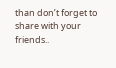than don’t forget to share with your friends..